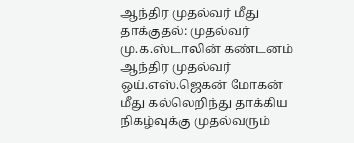ஆந்திர முதல்வர் மீது தாக்குதல்: முதல்வர் மு.க.ஸ்டாலின் கண்டனம்
ஆந்திர முதல்வர் ஒய்.எஸ்.ஜெகன் மோகன் மீது கல்லெறிந்து தாக்கிய நிகழ்வுக்கு முதல்வரும்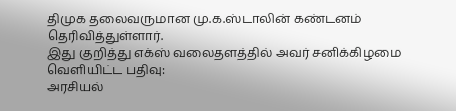திமுக தலைவருமான மு.க.ஸ்டாலின் கண்டனம் தெரிவித்துள்ளார்.
இது குறித்து எக்ஸ் வலைதளத்தில் அவர் சனிக்கிழமை வெளியிட்ட பதிவு:
அரசியல்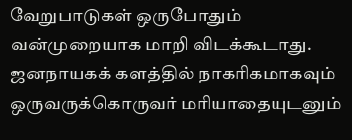வேறுபாடுகள் ஒருபோதும் வன்முறையாக மாறி விடக்கூடாது. ஜனநாயகக் களத்தில் நாகரிகமாகவும் ஒருவருக்கொருவர் மரியாதையுடனும்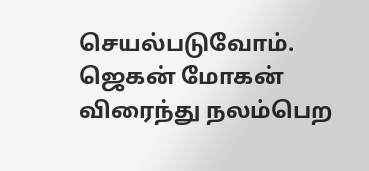செயல்படுவோம். ஜெகன் மோகன் விரைந்து நலம்பெற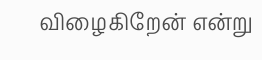விழைகிறேன் என்று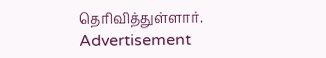தெரிவித்துள்ளார்.
Advertisement